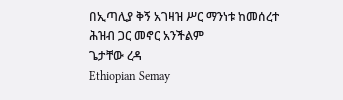በኢጣሊያ ቅኝ አገዛዝ ሥር ማንነቱ ከመሰረተ ሕዝብ ጋር መኖር አንችልም
ጌታቸው ረዳ
Ethiopian Semay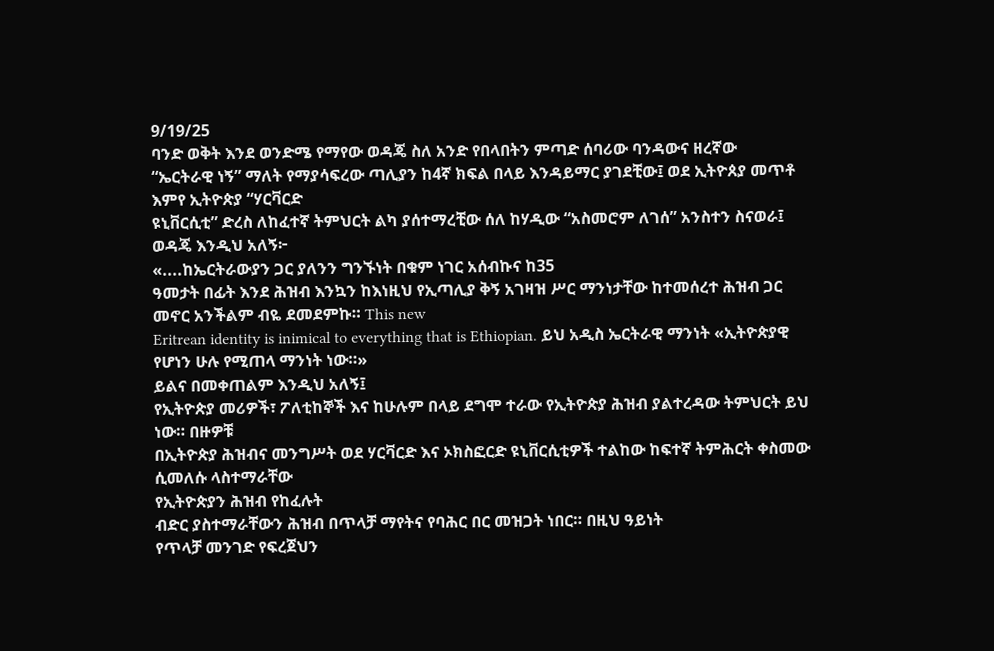9/19/25
ባንድ ወቅት እንደ ወንድሜ የማየው ወዳጄ ስለ አንድ የበላበትን ምጣድ ሰባሪው ባንዳውና ዘረኛው
“ኤርትራዊ ነኝ” ማለት የማያሳፍረው ጣሊያን ከ4ኛ ክፍል በላይ እንዳይማር ያገደቺው፤ ወደ ኢትዮጰያ መጥቶ እምየ ኢትዮጵያ “ሃርቫርድ
ዩኒቨርሲቲ” ድረስ ለከፈተኛ ትምህርት ልካ ያሰተማረቺው ሰለ ከሃዲው “አስመሮም ለገሰ” አንስተን ስናወራ፤ ወዳጄ እንዲህ አለኝ፦
«....ከኤርትራውያን ጋር ያለንን ግንኙነት በቁም ነገር አሰብኩና ከ35
ዓመታት በፊት እንደ ሕዝብ እንኳን ከእነዚህ የኢጣሊያ ቅኝ አገዛዝ ሥር ማንነታቸው ከተመሰረተ ሕዝብ ጋር መኖር አንችልም ብዬ ደመደምኩ። This new
Eritrean identity is inimical to everything that is Ethiopian. ይህ አዲስ ኤርትራዊ ማንነት «ኢትዮጵያዊ የሆነን ሁሉ የሚጠላ ማንነት ነው።»
ይልና በመቀጠልም እንዲህ አለኝ፤
የኢትዮጵያ መሪዎች፣ ፖለቲከኞች እና ከሁሉም በላይ ደግሞ ተራው የኢትዮጵያ ሕዝብ ያልተረዳው ትምህርት ይህ ነው። በዙዎቹ
በኢትዮጵያ ሕዝብና መንግሥት ወደ ሃርቫርድ እና ኦክስፎርድ ዩኒቨርሲቲዎች ተልከው ከፍተኛ ትምሕርት ቀስመው ሲመለሱ ላስተማራቸው
የኢትዮጵያን ሕዝብ የከፈሉት
ብድር ያስተማራቸውን ሕዝብ በጥላቻ ማየትና የባሕር በር መዝጋት ነበር። በዚህ ዓይነት
የጥላቻ መንገድ የፍረጀህን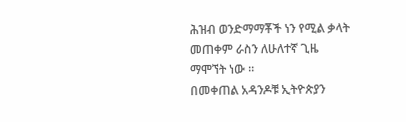ሕዝብ ወንድማማቾች ነን የሚል ቃላት መጠቀም ራስን ለሁለተኛ ጊዜ ማሞኘት ነው ።
በመቀጠል አዳንዶቹ ኢትዮጵያን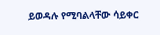ይወዳሉ የሚባልላቸው ሳይቀር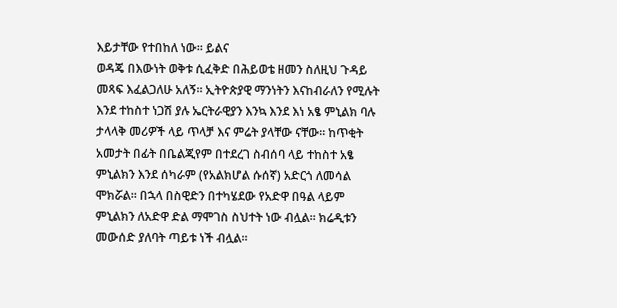እይታቸው የተበከለ ነው። ይልና
ወዳጄ በእውነት ወቅቱ ሲፈቅድ በሕይወቴ ዘመን ስለዚህ ጉዳይ መጻፍ እፈልጋለሁ አለኝ። ኢትዮጵያዊ ማንነትን እናከብራለን የሚሉት እንደ ተከስተ ነጋሽ ያሉ ኤርትራዊያን እንኳ እንደ እነ አፄ ምኒልክ ባሉ ታላላቅ መሪዎች ላይ ጥላቻ እና ምሬት ያላቸው ናቸው። ከጥቂት አመታት በፊት በቤልጂየም በተደረገ ስብሰባ ላይ ተከስተ አፄ ምኒልክን እንደ ሰካራም (የአልክሆል ሱሰኛ) አድርጎ ለመሳል ሞክሯል። በኋላ በስዊድን በተካሄደው የአድዋ በዓል ላይም ምኒልክን ለአድዋ ድል ማሞገስ ስህተት ነው ብሏል። ክሬዲቱን መውሰድ ያለባት ጣይቱ ነች ብሏል።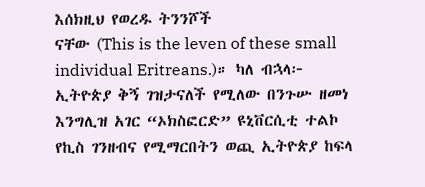እሰክዚህ የወረዱ ትንንሾች
ናቸው (This is the leven of these small individual Eritreans.)። ካለ ብኋላ፦
ኢትዮጵያ ቅኝ ገዝታናለች የሚለው በንጉሡ ዘመነ እንግሊዝ አገር “ኦክስፎርድ” ዩኒቨርሲቲ ተልኮ
የኪስ ገንዘብና የሚማርበትን ወጪ ኢትዮጵያ ከፍላ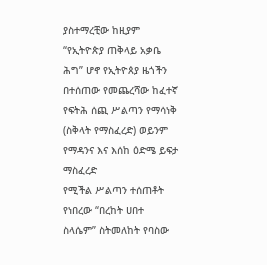ያስተማረቺው ከዚያም “የኢትዮጵያ ጠቅላይ አቃቤ ሕግ” ሆኖ የኢትዮጰያ ዜጎችን
በተሰጠው የመጨረሻው ከፈተኛ የፍትሕ ሰጪ ሥልጣን የማሳነቅ (ስቅላት የማስፈረድ) ወይንም የማዳንና እና እሰከ ዕድሜ ይፍታ ማስፈረድ
የሚችል ሥልጣን ተሰጠቶት የነበረው “በረከት ሀበተ ስላሴም” ስትመለከት የባስው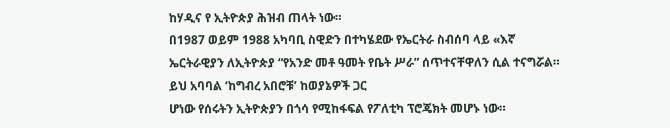ከሃዲና የ ኢትዮጵያ ሕዝብ ጠላት ነው።
በ1987 ወይም 1988 አካባቢ ስዊድን በተካሄደው የኤርትራ ስብሰባ ላይ «እኛ ኤርትራዊያን ለኢትዮጵያ “የአንድ መቶ ዓመት የቤት ሥራ” ሰጥተናቸዋለን ሲል ተናግሯል። ይህ አባባል ‘ከግብረ አበሮቹ’ ከወያኔዎች ጋር
ሆነው የሰሩትን ኢትዮጵያን በጎሳ የሚከፋፍል የፖለቲካ ፕሮጄክት መሆኑ ነው።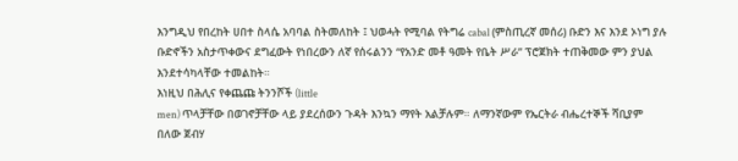እንግዲህ የበረከት ሀበተ ስላሴ አባባል ስትመለከት ፤ ህወሓት የሚባል የትግሬ cabal (ምስጢረኛ መሰሪ) ቡድን እና እንደ ኦነግ ያሉ ቡድኖችን አስታጥቀውና ደግፈውት የነበረውን ለኛ የሰሩልንን “የአንድ መቶ ዓመት የቤት ሥራ” ፕሮጀክት ተጠቅመው ምን ያህል እንደተሳካላቸው ተመልከት።
እነዚህ በሕሊና የቀጨጩ ትንንሾች (little
men) ጥላቻቸው በወገኖቻቸው ላይ ያደረሰውን ጉዳት እንኳን ማየት አልቻሉም። ለማንኛውም የኤርትራ ብሔረተኞች ሻቢያም በለው ጀብሃ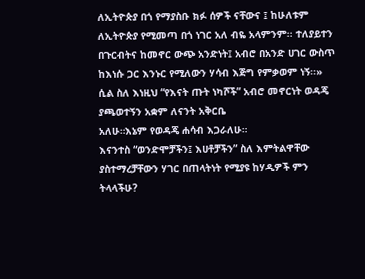ለኢትዮጵያ በጎ የማያስቡ ክፉ ሰዎች ናቸውና ፤ ከሁለቱም ለኢትዮጵያ የሚመጣ በጎ ነገር አለ ብዬ አላምንም፡፡ ተለያይተን በጉርብትና ከመኖር ውጭ አንድነት፤ አብሮ በአንድ ሀገር ውስጥ ከእነሱ ጋር እንኑር የሚለውን ሃሳብ እጅግ የምቃወም ነኝ፡፡»
ሲል ስለ እነዚህ “የእናት ጡት ነካሾች” አብሮ መኖርነት ወዳጄ ያጫወተኝን አቋም ለናንት አቅርቤ
አለሁ።እኔም የወዳጄ ሐሳብ እጋራለሁ።
እናንተስ “ወንድሞቻችን፤ እሀቶቻችን” ስለ እምትልዋቸው ያስተማረቻቸውን ሃገር በጠላትነት የሚያዩ ከሃዲዎች ምን ትላላችሁ?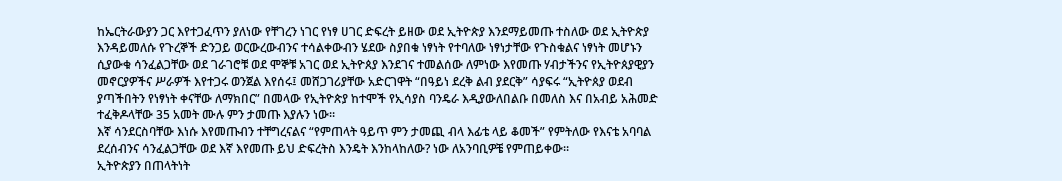ከኤርትራውያን ጋር እየተጋፈጥን ያለነው የቸገረን ነገር የነፃ ሀገር ድፍረት ይዘው ወደ ኢትዮጵያ እንደማይመጡ ተስለው ወደ ኢትዮጵያ እንዳይመለሱ የጉረኞች ድንጋይ ወርውረውብንና ተሳልቀውብን ሄደው ስያበቁ ነፃነት የተባለው ነፃነታቸው የጉስቁልና ነፃነት መሆኑን ሲያውቁ ሳንፈልጋቸው ወደ ገራገሮቹ ወደ ሞኞቹ አገር ወደ ኢትዮጰያ እንደገና ተመልሰው ለምነው እየመጡ ሃብታችንና የኢትዮጰያዊያን መኖርያዎችና ሥራዎች እየተጋሩ ወንጀል እየሰሩ፤ መሸጋገሪያቸው አድርገዋት “በዓይነ ደረቅ ልብ ያደርቅ” ሳያፍሩ “ኢትዮጰያ ወደብ ያጣችበትን የነፃነት ቀናቸው ለማክበር” በመላው የኢትዮጵያ ከተሞች የኢሳያስ ባንዴራ እዲያውለበልቡ በመለስ እና በአብይ አሕመድ ተፈቅዶላቸው 35 አመት ሙሉ ምን ታመጡ እያሉን ነው።
እኛ ሳንደርስባቸው እነሱ እየመጡብን ተቸግረናልና “የምጠላት ዓይጥ ምን ታመጪ ብላ እፊቴ ላይ ቆመች” የምትለው የእናቴ አባባል ደረሰብንና ሳንፈልጋቸው ወደ እኛ እየመጡ ይህ ድፍረትስ እንዴት እንከላከለው? ነው ለአንባቢዎቼ የምጠይቀው።
ኢትዮጵያን በጠላትነት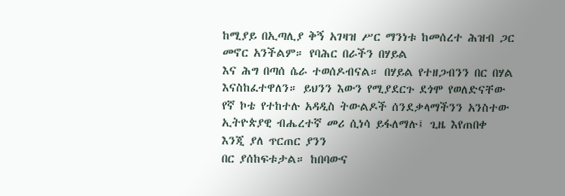ከሚያይ በኢጣሊያ ቅኝ አገዛዝ ሥር ማንነቱ ከመሰረተ ሕዝብ ጋር መኖር አንችልም። የባሕር በራችን በሃይል
እና ሕግ በጣሰ ሴራ ተወሰዶብናል። በሃይል የተዘጋብንን በር በሃል እናስከፈተዋለን። ይህንን እውን የሚያደርጉ ደጎሞ የወለድናቸው
የኛ ኮቴ የተከተሉ አዳዲስ ትውልዶች ሰንደቃላማችንን አንስተው ኢትዮጵያዊ ብሔረተኛ መሪ ሲነሳ ይፋለማሉ፤ ጊዜ እየጠበቀ እንጂ ያለ ጥርጠር ያንን
በር ያሰከፍቱታል። ከበባውና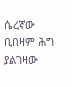ሴረኛው ቢበዛም ሕግ ያልገዛው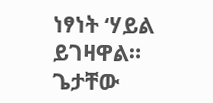ነፃነት ‘ሃይል ይገዛዋል።
ጌታቸው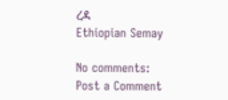ረዳ
Ethiopian Semay

No comments:
Post a Comment